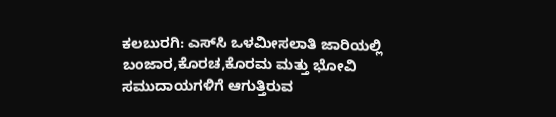ಕಲಬುರಗಿ: ಎಸ್‍ಸಿ ಒಳಮೀಸಲಾತಿ ಜಾರಿಯಲ್ಲಿ ಬಂಜಾರ,ಕೊರಚ,ಕೊರಮ ಮತ್ತು ಭೋವಿ ಸಮುದಾಯಗಳಿಗೆ ಆಗುತ್ತಿರುವ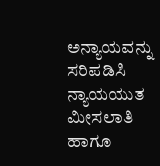ಅನ್ಯಾಯವನ್ನು ಸರಿಪಡಿಸಿ ನ್ಯಾಯಯುತ ಮೀಸಲಾತಿ ಹಾಗೂ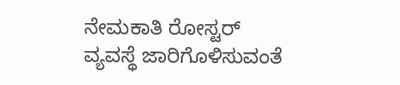ನೇಮಕಾತಿ ರೋಸ್ಟರ್ ವ್ಯವಸ್ಥೆ ಜಾರಿಗೊಳಿಸುವಂತೆ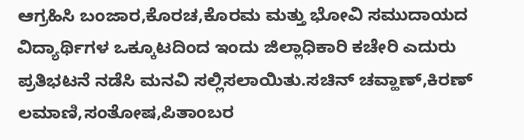ಆಗ್ರಹಿಸಿ ಬಂಜಾರ,ಕೊರಚ,ಕೊರಮ ಮತ್ತು ಭೋವಿ ಸಮುದಾಯದ ವಿದ್ಯಾರ್ಥಿಗಳ ಒಕ್ಕೂಟದಿಂದ ಇಂದು ಜಿಲ್ಲಾಧಿಕಾರಿ ಕಚೇರಿ ಎದುರು ಪ್ರತಿಭಟನೆ ನಡೆಸಿ ಮನವಿ ಸಲ್ಲಿಸಲಾಯಿತು.ಸಚಿನ್ ಚವ್ಹಾಣ್,ಕಿರಣ್ ಲಮಾಣಿ,ಸಂತೋಷ,ಪಿತಾಂಬರ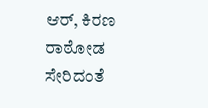ಆರ್, ಕಿರಣ ರಾಠೋಡ ಸೇರಿದಂತೆ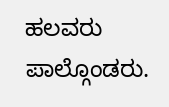ಹಲವರು ಪಾಲ್ಗೊಂಡರು.